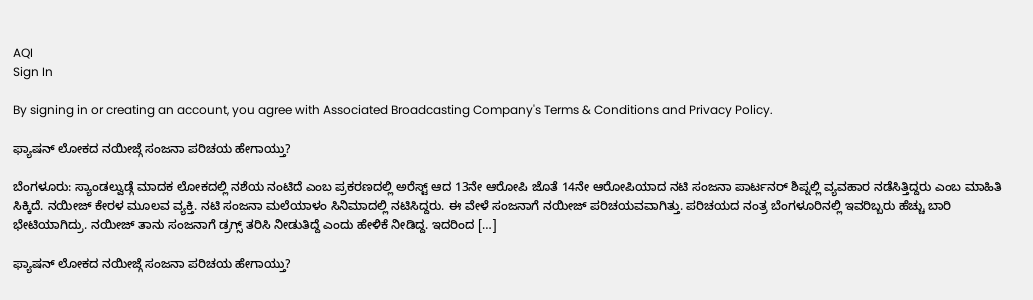AQI
Sign In

By signing in or creating an account, you agree with Associated Broadcasting Company's Terms & Conditions and Privacy Policy.

ಫ್ಯಾಷನ್ ಲೋಕದ ನಯೀಜ್ಗೆ ಸಂಜನಾ ಪರಿಚಯ ಹೇಗಾಯ್ತು?

ಬೆಂಗಳೂರು: ಸ್ಯಾಂಡಲ್ವುಡ್ಗೆ ಮಾದಕ ಲೋಕದಲ್ಲಿ ನಶೆಯ ನಂಟಿದೆ ಎಂಬ ಪ್ರಕರಣದಲ್ಲಿ ಅರೆಸ್ಟ್ ಆದ 13ನೇ ಆರೋಪಿ ಜೊತೆ 14ನೇ ಆರೋಪಿಯಾದ ನಟಿ ಸಂಜನಾ ಪಾರ್ಟನರ್ ಶಿಪ್ನಲ್ಲಿ ವ್ಯವಹಾರ ನಡೆಸಿತ್ತಿದ್ದರು ಎಂಬ ಮಾಹಿತಿ ಸಿಕ್ಕಿದೆ. ನಯೀಜ್ ಕೇರಳ ಮೂಲವ ವ್ಯಕ್ತಿ. ನಟಿ ಸಂಜನಾ ಮಲೆಯಾಳಂ ಸಿನಿಮಾದಲ್ಲಿ ನಟಿಸಿದ್ದರು. ಈ ವೇಳೆ ಸಂಜನಾಗೆ ನಯೀಜ್ ಪರಿಚಯವವಾಗಿತ್ತು. ಪರಿಚಯದ ನಂತ್ರ ಬೆಂಗಳೂರಿನಲ್ಲಿ ಇವರಿಬ್ಬರು ಹೆಚ್ಚು ಬಾರಿ ಭೇಟಿಯಾಗಿದ್ರು. ನಯೀಜ್ ತಾನು ಸಂಜನಾಗೆ ಡ್ರಗ್ಸ್ ತರಿಸಿ ನೀಡುತಿದ್ದೆ ಎಂದು ಹೇಳಿಕೆ ನೀಡಿದ್ದ‌. ಇದರಿಂದ […]

ಫ್ಯಾಷನ್ ಲೋಕದ ನಯೀಜ್ಗೆ ಸಂಜನಾ ಪರಿಚಯ ಹೇಗಾಯ್ತು?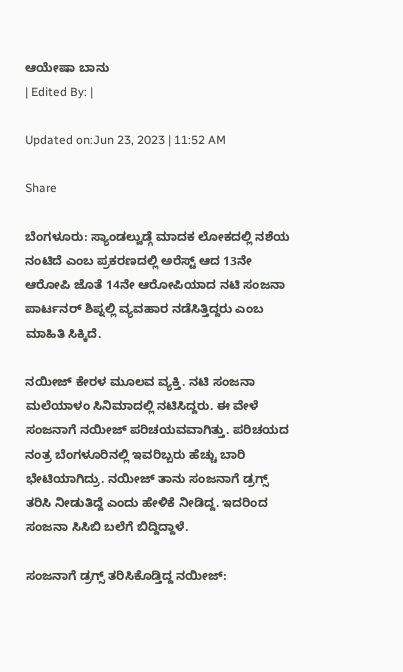ಆಯೇಷಾ ಬಾನು
| Edited By: |

Updated on:Jun 23, 2023 | 11:52 AM

Share

ಬೆಂಗಳೂರು: ಸ್ಯಾಂಡಲ್ವುಡ್ಗೆ ಮಾದಕ ಲೋಕದಲ್ಲಿ ನಶೆಯ ನಂಟಿದೆ ಎಂಬ ಪ್ರಕರಣದಲ್ಲಿ ಅರೆಸ್ಟ್ ಆದ 13ನೇ ಆರೋಪಿ ಜೊತೆ 14ನೇ ಆರೋಪಿಯಾದ ನಟಿ ಸಂಜನಾ ಪಾರ್ಟನರ್ ಶಿಪ್ನಲ್ಲಿ ವ್ಯವಹಾರ ನಡೆಸಿತ್ತಿದ್ದರು ಎಂಬ ಮಾಹಿತಿ ಸಿಕ್ಕಿದೆ.

ನಯೀಜ್ ಕೇರಳ ಮೂಲವ ವ್ಯಕ್ತಿ. ನಟಿ ಸಂಜನಾ ಮಲೆಯಾಳಂ ಸಿನಿಮಾದಲ್ಲಿ ನಟಿಸಿದ್ದರು. ಈ ವೇಳೆ ಸಂಜನಾಗೆ ನಯೀಜ್ ಪರಿಚಯವವಾಗಿತ್ತು. ಪರಿಚಯದ ನಂತ್ರ ಬೆಂಗಳೂರಿನಲ್ಲಿ ಇವರಿಬ್ಬರು ಹೆಚ್ಚು ಬಾರಿ ಭೇಟಿಯಾಗಿದ್ರು. ನಯೀಜ್ ತಾನು ಸಂಜನಾಗೆ ಡ್ರಗ್ಸ್ ತರಿಸಿ ನೀಡುತಿದ್ದೆ ಎಂದು ಹೇಳಿಕೆ ನೀಡಿದ್ದ‌. ಇದರಿಂದ ಸಂಜನಾ ಸಿಸಿಬಿ ಬಲೆಗೆ ಬಿದ್ದಿದ್ದಾಳೆ.

ಸಂಜನಾಗೆ ಡ್ರಗ್ಸ್ ತರಿಸಿಕೊಡ್ತಿದ್ದ ನಯೀಜ್: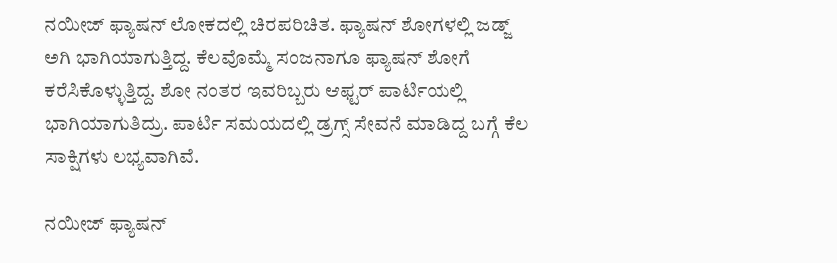ನಯೀಜ್ ಫ್ಯಾಷನ್ ಲೋಕದಲ್ಲಿ ಚಿರಪರಿಚಿತ. ಫ್ಯಾಷನ್ ಶೋಗಳಲ್ಲಿ ಜಡ್ಜ್ ಅಗಿ ಭಾಗಿಯಾಗುತ್ತಿದ್ದ. ಕೆಲವೊಮ್ಮೆ ಸಂಜನಾಗೂ ಫ್ಯಾಷನ್ ಶೋಗೆ ಕರೆಸಿಕೊಳ್ಳುತ್ತಿದ್ದ. ಶೋ ನಂತರ ಇವರಿಬ್ಬರು ಆಫ್ಟರ್ ಪಾರ್ಟಿಯಲ್ಲಿ ಭಾಗಿಯಾಗುತಿದ್ರು. ಪಾರ್ಟಿ ಸಮಯದಲ್ಲಿ ಡ್ರಗ್ಸ್ ಸೇವನೆ ಮಾಡಿದ್ದ ಬಗ್ಗೆ ಕೆಲ ಸಾಕ್ಷಿಗಳು ಲಭ್ಯವಾಗಿವೆ.

ನಯೀಜ್ ಫ್ಯಾಷನ್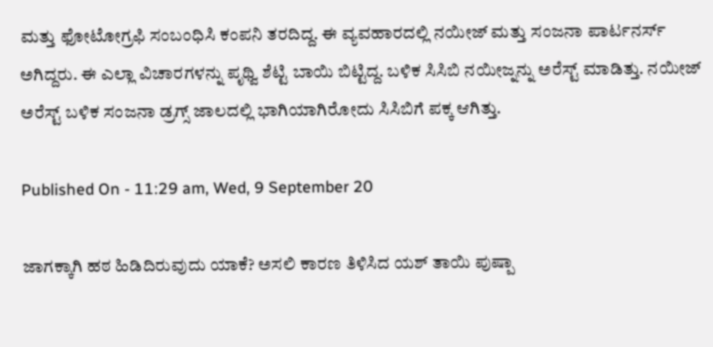ಮತ್ತು ಫೋಟೋಗ್ರಫಿ ಸಂಬಂಧಿಸಿ ಕಂಪನಿ ತರದಿದ್ದ. ಈ ವ್ಯವಹಾರದಲ್ಲಿ ನಯೀಜ್ ಮತ್ತು ಸಂಜನಾ ಪಾರ್ಟನರ್ಸ್ ಅಗಿದ್ದರು. ಈ ಎಲ್ಲಾ ವಿಚಾರಗಳನ್ನು ಪೃಥ್ವಿ ಶೆಟ್ಟಿ ಬಾಯಿ ಬಿಟ್ಟಿದ್ದ. ಬಳಿಕ ಸಿಸಿಬಿ ನಯೀಜ್ನನ್ನು ಅರೆಸ್ಟ್ ಮಾಡಿತ್ತು. ನಯೀಜ್ ಅರೆಸ್ಟ್ ಬಳಿಕ ಸಂಜನಾ ಡ್ರಗ್ಸ್ ಜಾಲದಲ್ಲಿ ಭಾಗಿಯಾಗಿರೋದು ಸಿಸಿಬಿಗೆ ಪಕ್ಕ ಆಗಿತ್ತು.

Published On - 11:29 am, Wed, 9 September 20

ಜಾಗಕ್ಕಾಗಿ ಹಠ ಹಿಡಿದಿರುವುದು ಯಾಕೆ? ಅಸಲಿ ಕಾರಣ ತಿಳಿಸಿದ ಯಶ್ ತಾಯಿ ಪುಷ್ಪಾ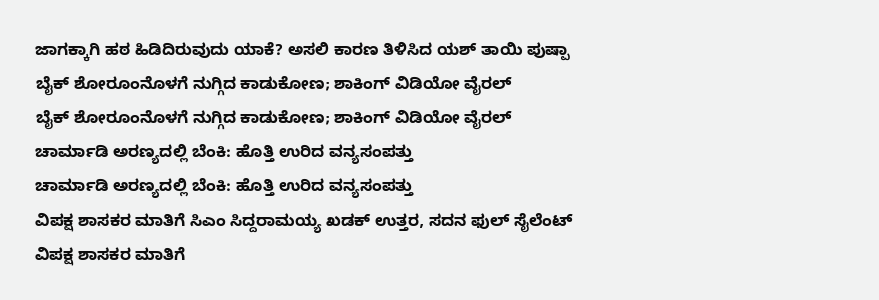ಜಾಗಕ್ಕಾಗಿ ಹಠ ಹಿಡಿದಿರುವುದು ಯಾಕೆ? ಅಸಲಿ ಕಾರಣ ತಿಳಿಸಿದ ಯಶ್ ತಾಯಿ ಪುಷ್ಪಾ
ಬೈಕ್ ಶೋರೂಂನೊಳಗೆ ನುಗ್ಗಿದ ಕಾಡುಕೋಣ; ಶಾಕಿಂಗ್ ವಿಡಿಯೋ ವೈರಲ್
ಬೈಕ್ ಶೋರೂಂನೊಳಗೆ ನುಗ್ಗಿದ ಕಾಡುಕೋಣ; ಶಾಕಿಂಗ್ ವಿಡಿಯೋ ವೈರಲ್
ಚಾರ್ಮಾಡಿ ಅರಣ್ಯದಲ್ಲಿ ಬೆಂಕಿ: ಹೊತ್ತಿ ಉರಿದ ವನ್ಯಸಂಪತ್ತು
ಚಾರ್ಮಾಡಿ ಅರಣ್ಯದಲ್ಲಿ ಬೆಂಕಿ: ಹೊತ್ತಿ ಉರಿದ ವನ್ಯಸಂಪತ್ತು
ವಿಪಕ್ಷ ಶಾಸಕರ ಮಾತಿಗೆ ಸಿಎಂ ಸಿದ್ದರಾಮಯ್ಯ ಖಡಕ್ ಉತ್ತರ, ಸದನ ಫುಲ್ ಸೈಲೆಂಟ್
ವಿಪಕ್ಷ ಶಾಸಕರ ಮಾತಿಗೆ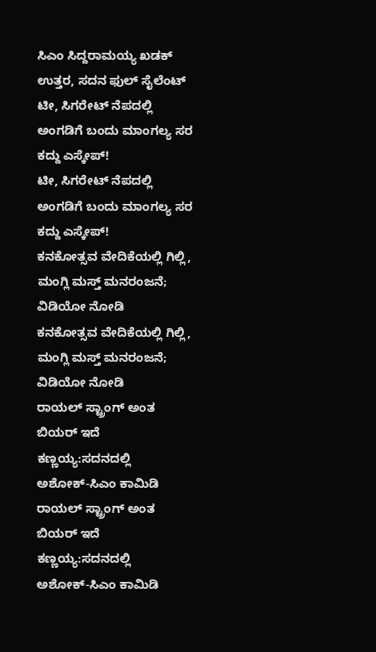ಸಿಎಂ ಸಿದ್ದರಾಮಯ್ಯ ಖಡಕ್ ಉತ್ತರ, ಸದನ ಫುಲ್ ಸೈಲೆಂಟ್
ಟೀ, ಸಿಗರೇಟ್ ನೆಪದಲ್ಲಿ ಅಂಗಡಿಗೆ ಬಂದು ಮಾಂಗಲ್ಯ ಸರ ಕದ್ದು ಎಸ್ಕೇಪ್!
ಟೀ, ಸಿಗರೇಟ್ ನೆಪದಲ್ಲಿ ಅಂಗಡಿಗೆ ಬಂದು ಮಾಂಗಲ್ಯ ಸರ ಕದ್ದು ಎಸ್ಕೇಪ್!
ಕನಕೋತ್ಸವ ವೇದಿಕೆಯಲ್ಲಿ ಗಿಲ್ಲಿ, ಮಂಗ್ಲಿ ಮಸ್ತ್ ಮನರಂಜನೆ; ವಿಡಿಯೋ ನೋಡಿ
ಕನಕೋತ್ಸವ ವೇದಿಕೆಯಲ್ಲಿ ಗಿಲ್ಲಿ, ಮಂಗ್ಲಿ ಮಸ್ತ್ ಮನರಂಜನೆ; ವಿಡಿಯೋ ನೋಡಿ
ರಾಯಲ್ ಸ್ಟ್ರಾಂಗ್ ಅಂತ ಬಿಯರ್ ಇದೆ ಕಣ್ಣಯ್ಯ:ಸದನದಲ್ಲಿ ಅಶೋಕ್‌-ಸಿಎಂ ಕಾಮಿಡಿ
ರಾಯಲ್ ಸ್ಟ್ರಾಂಗ್ ಅಂತ ಬಿಯರ್ ಇದೆ ಕಣ್ಣಯ್ಯ:ಸದನದಲ್ಲಿ ಅಶೋಕ್‌-ಸಿಎಂ ಕಾಮಿಡಿ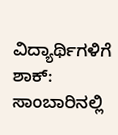ವಿದ್ಯಾರ್ಥಿಗಳಿಗೆ ಶಾಕ್: ಸಾಂಬಾರಿನಲ್ಲಿ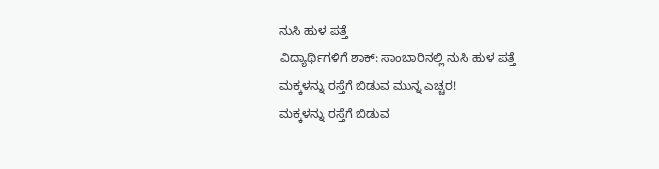ನುಸಿ ಹುಳ ಪತ್ತೆ
ವಿದ್ಯಾರ್ಥಿಗಳಿಗೆ ಶಾಕ್: ಸಾಂಬಾರಿನಲ್ಲಿ ನುಸಿ ಹುಳ ಪತ್ತೆ
ಮಕ್ಕಳನ್ನು ರಸ್ತೆಗೆ ಬಿಡುವ ಮುನ್ನ ಎಚ್ಚರ!
ಮಕ್ಕಳನ್ನು ರಸ್ತೆಗೆ ಬಿಡುವ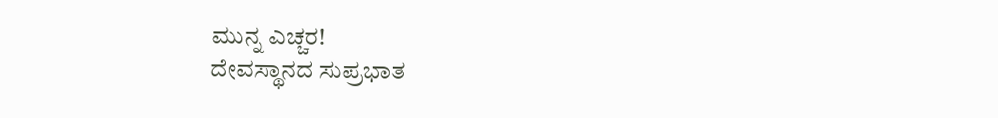ಮುನ್ನ ಎಚ್ಚರ!
ದೇವಸ್ಥಾನದ ಸುಪ್ರಭಾತ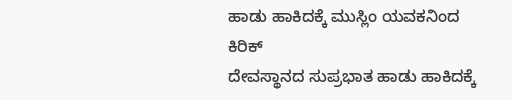ಹಾಡು ಹಾಕಿದಕ್ಕೆ ಮುಸ್ಲಿಂ ಯವಕನಿಂದ ಕಿರಿಕ್
ದೇವಸ್ಥಾನದ ಸುಪ್ರಭಾತ ಹಾಡು ಹಾಕಿದಕ್ಕೆ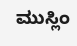ಮುಸ್ಲಿಂ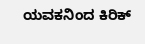ಯವಕನಿಂದ ಕಿರಿಕ್